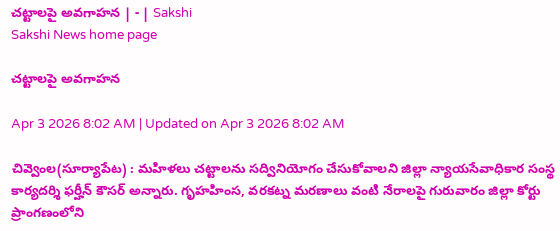చట్టాలపై అవగాహన | - | Sakshi
Sakshi News home page

చట్టాలపై అవగాహన

Apr 3 2026 8:02 AM | Updated on Apr 3 2026 8:02 AM

చివ్వెంల(సూర్యాపేట) : మహిళలు చట్టాలను సద్వినియోగం చేసుకోవాలని జిల్లా న్యాయసేవాధికార సంస్థ కార్యదర్శి ఫర్హీన్‌ కౌసర్‌ అన్నారు. గృహహింస, వరకట్న మరణాలు వంటి నేరాలపై గురువారం జిల్లా కోర్టు ప్రాంగణంలోని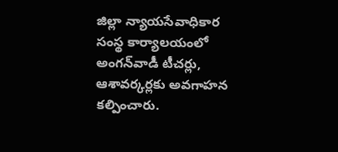జిల్లా న్యాయసేవాధికార సంస్థ కార్యాలయంలో అంగన్‌వాడీ టీచర్లు, ఆశావర్కర్లకు అవగాహన కల్పించారు.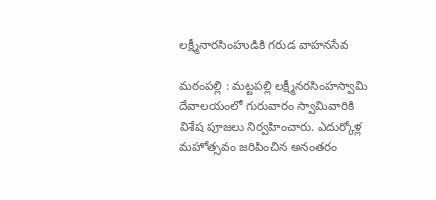లక్ష్మీనారసింహుడికి గరుడ వాహనసేవ

మఠంపల్లి : మట్టపల్లి లక్ష్మీనరసింహస్వామి దేవాలయంలో గురువారం స్వామివారికి విశేష పూజలు నిర్వహించారు. ఎదుర్కోళ్ల మహోత్సవం జరిపించిన అనంతరం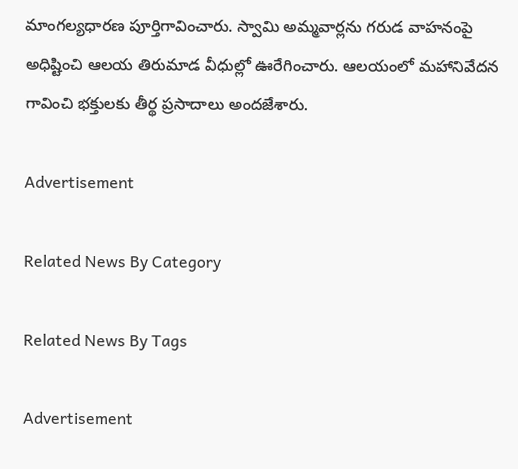మాంగల్యధారణ పూర్తిగావించారు. స్వామి అమ్మవార్లను గరుడ వాహనంపై అధిష్టించి ఆలయ తిరుమాడ వీధుల్లో ఊరేగించారు. ఆలయంలో మహానివేదన గావించి భక్తులకు తీర్థ ప్రసాదాలు అందజేశారు.

Advertisement

Related News By Category

Related News By Tags

Advertisement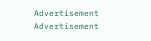Advertisement
Advertisement